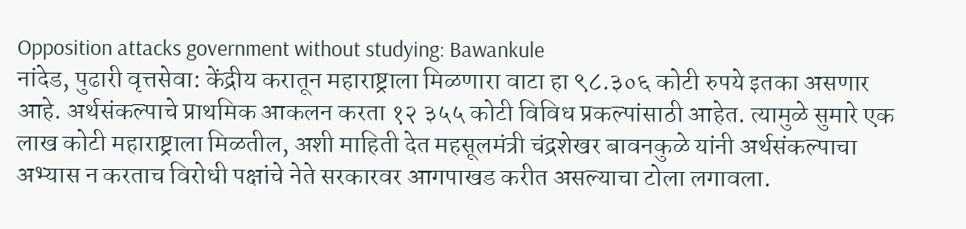Opposition attacks government without studying: Bawankule
नांदेड, पुढारी वृत्तसेवा: केंद्रीय करातून महाराष्ट्राला मिळणारा वाटा हा ९८.३०६ कोटी रुपये इतका असणार आहे. अर्थसंकल्पाचे प्राथमिक आकलन करता १२ ३५५ कोटी विविध प्रकल्पांसाठी आहेत. त्यामुळे सुमारे एक लाख कोटी महाराष्ट्राला मिळतील, अशी माहिती देत महसूलमंत्री चंद्रशेखर बावनकुळे यांनी अर्थसंकल्पाचा अभ्यास न करताच विरोधी पक्षांचे नेते सरकारवर आगपाखड करीत असल्याचा टोला लगावला.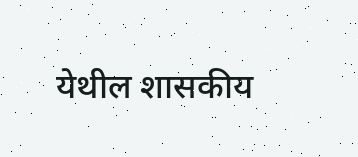येथील शासकीय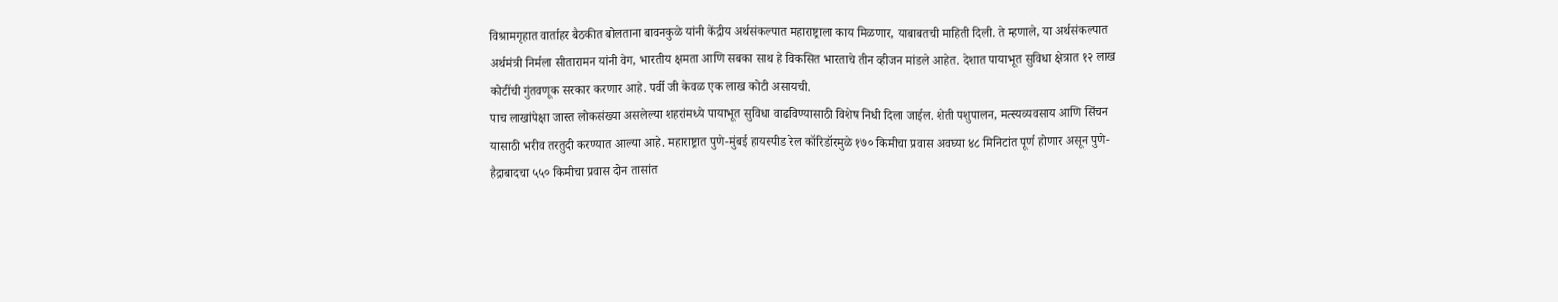विश्रामगृहात वार्ताहर बैठकीत बोलताना बावनकुळे यांनी केंद्रीय अर्थसंकल्पात महाराष्ट्राला काय मिळणार, याबाबतची माहिती दिली. ते म्हणाले, या अर्थसंकल्पात अर्थमंत्री निर्मला सीतारामन यांनी वेग, भारतीय क्षमता आणि सबका साथ हे विकसित भारताचे तीन व्हीजन मांडले आहेत. देशात पायाभूत सुविधा क्षेत्रात १२ लाख कोटींची गुंतवणूक सरकार करणार आहे. पर्वी जी केवळ एक लाख कोटी असायची.
पाच लाखांपेक्षा जास्त लोकसंख्या असलेल्या शहरांमध्ये पायाभूत सुविधा वाढविण्यासाठी विशेष निधी दिला जाईल. शेती पशुपालन, मत्स्यव्यवसाय आणि सिंचन यासाठी भरीव तरतुदी करण्यात आल्या आहे. महाराष्ट्रात पुणे-मुंबई हायस्पीड रेल कॉरिडॉरमुळे १७० किमीचा प्रवास अवघ्या ४८ मिनिटांत पूर्ण होणार असून पुणे-हैद्राबादचा ५५० किमीचा प्रवास दोन तासांत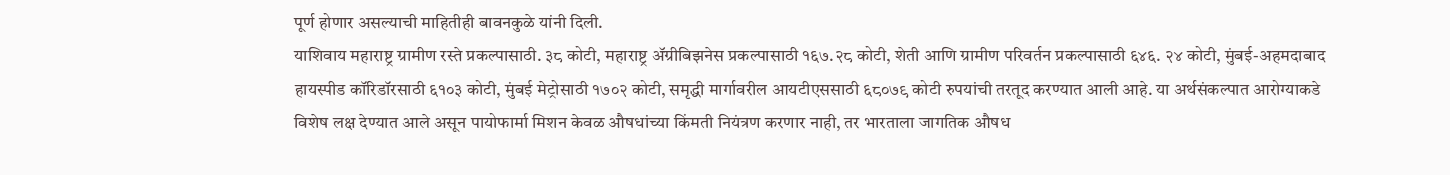पूर्ण होणार असल्याची माहितीही बावनकुळे यांनी दिली.
याशिवाय महाराष्ट्र ग्रामीण रस्ते प्रकल्पासाठी. ३८ कोटी, महाराष्ट्र ॲग्रीबिझनेस प्रकल्पासाठी १६७.२८ कोटी, शेती आणि ग्रामीण परिवर्तन प्रकल्पासाठी ६४६. २४ कोटी, मुंबई-अहमदाबाद हायस्पीड कॉरिडॉरसाठी ६१०३ कोटी, मुंबई मेट्रोसाठी १७०२ कोटी, समृद्धी मार्गावरील आयटीएससाठी ६८०७९ कोटी रुपयांची तरतूद करण्यात आली आहे. या अर्थसंकल्पात आरोग्याकडे विशेष लक्ष देण्यात आले असून पायोफार्मा मिशन केवळ औषधांच्या किंमती नियंत्रण करणार नाही, तर भारताला जागतिक औषध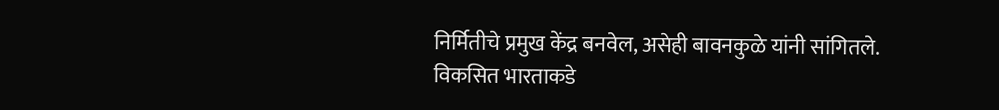निर्मितीचे प्रमुख केंद्र बनवेल, असेही बावनकुळे यांनी सांगितले.
विकसित भारताकडे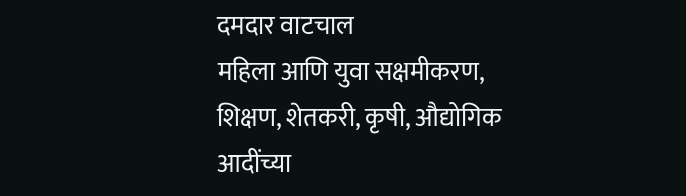दमदार वाटचाल
महिला आणि युवा सक्षमीकरण, शिक्षण, शेतकरी, कृषी, औद्योगिक आदींच्या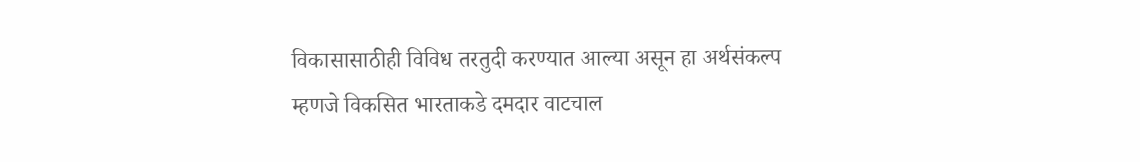विकासासाठीही विविध तरतुदी करण्यात आल्या असून हा अर्थसंकल्प म्हणजे विकसित भारताकडे दमदार वाटचाल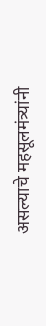असल्याचे महसूलमंत्र्यांनी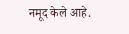नमूद केले आहे.